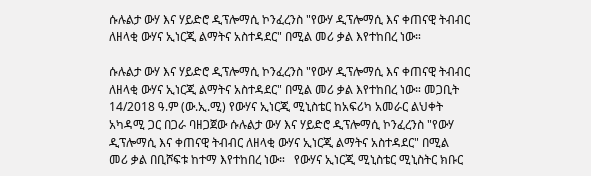ሱሉልታ ውሃ እና ሃይድሮ ዲፕሎማሲ ኮንፈረንስ "የውሃ ዲፕሎማሲ እና ቀጠናዊ ትብብር ለዘላቂ ውሃና ኢነርጂ ልማትና አስተዳደር" በሚል መሪ ቃል እየተከበረ ነው።

ሱሉልታ ውሃ እና ሃይድሮ ዲፕሎማሲ ኮንፈረንስ "የውሃ ዲፕሎማሲ እና ቀጠናዊ ትብብር ለዘላቂ ውሃና ኢነርጂ ልማትና አስተዳደር" በሚል መሪ ቃል እየተከበረ ነው። መጋቢት 14/2018 ዓ.ም (ው.ኢ.ሚ) የውሃና ኢነርጂ ሚኒስቴር ከአፍሪካ አመራር ልህቀት አካዳሚ ጋር በጋራ ባዘጋጀው ሱሉልታ ውሃ እና ሃይድሮ ዲፕሎማሲ ኮንፈረንስ "የውሃ ዲፕሎማሲ እና ቀጠናዊ ትብብር ለዘላቂ ውሃና ኢነርጂ ልማትና አስተዳደር" በሚል መሪ ቃል በቢሾፍቱ ከተማ እየተከበረ ነው።   የውሃና ኢነርጂ ሚኒስቴር ሚኒስትር ክቡር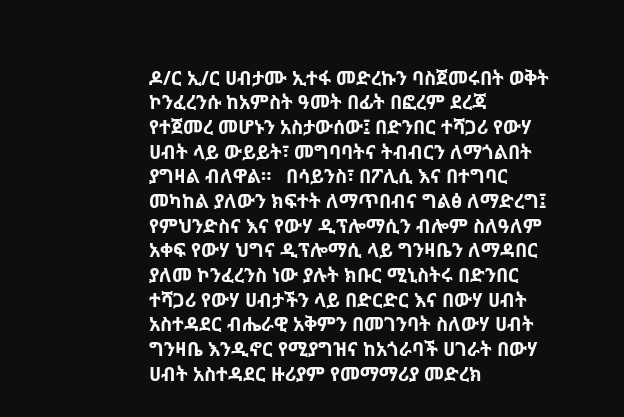ዶ/ር ኢ/ር ሀብታሙ ኢተፋ መድረኩን ባስጀመሩበት ወቅት ኮንፈረንሱ ከአምስት ዓመት በፊት በፎረም ደረጃ የተጀመረ መሆኑን አስታውሰው፤ በድንበር ተሻጋሪ የውሃ ሀብት ላይ ውይይት፣ መግባባትና ትብብርን ለማጎልበት ያግዛል ብለዋል።   በሳይንስ፣ በፖሊሲ እና በተግባር መካከል ያለውን ክፍተት ለማጥበብና ግልፅ ለማድረግ፤ የምህንድስና እና የውሃ ዲፕሎማሲን ብሎም ስለዓለም አቀፍ የውሃ ህግና ዲፕሎማሲ ላይ ግንዛቤን ለማዳበር ያለመ ኮንፈረንስ ነው ያሉት ክቡር ሚኒስትሩ በድንበር ተሻጋሪ የውሃ ሀብታችን ላይ በድርድር እና በውሃ ሀብት አስተዳደር ብሔራዊ አቅምን በመገንባት ስለውሃ ሀብት ግንዛቤ እንዲኖር የሚያግዝና ከአጎራባች ሀገራት በውሃ ሀብት አስተዳደር ዙሪያም የመማማሪያ መድረክ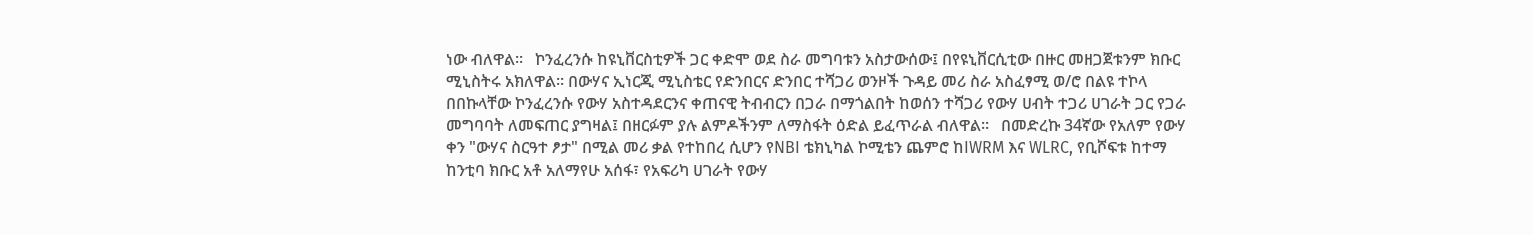ነው ብለዋል፡፡   ኮንፈረንሱ ከዩኒቨርስቲዎች ጋር ቀድሞ ወደ ስራ መግባቱን አስታውሰው፤ በየዩኒቨርሲቲው በዙር መዘጋጀቱንም ክቡር ሚኒስትሩ አክለዋል። በውሃና ኢነርጂ ሚኒስቴር የድንበርና ድንበር ተሻጋሪ ወንዞች ጉዳይ መሪ ስራ አስፈፃሚ ወ/ሮ በልዩ ተኮላ በበኩላቸው ኮንፈረንሱ የውሃ አስተዳደርንና ቀጠናዊ ትብብርን በጋራ በማጎልበት ከወሰን ተሻጋሪ የውሃ ሀብት ተጋሪ ሀገራት ጋር የጋራ መግባባት ለመፍጠር ያግዛል፤ በዘርፉም ያሉ ልምዶችንም ለማስፋት ዕድል ይፈጥራል ብለዋል።   በመድረኩ 34ኛው የአለም የውሃ ቀን "ውሃና ስርዓተ ፆታ" በሚል መሪ ቃል የተከበረ ሲሆን የNBI ቴክኒካል ኮሚቴን ጨምሮ ከIWRM እና WLRC, የቢሾፍቱ ከተማ ከንቲባ ክቡር አቶ አለማየሁ አሰፋ፣ የአፍሪካ ሀገራት የውሃ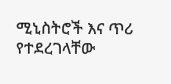ሚኒስትሮች እና ጥሪ የተደረገላቸው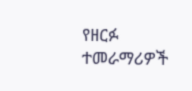የዘርፉ ተመራማሪዎች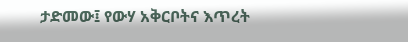ታድመው፤ የውሃ አቅርቦትና እጥረት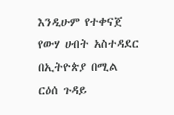እንዲሁም የተቀናጀ የውሃ ሀብት አስተዳደር በኢትዮጵያ በሚል ርዕሰ ጉዳይ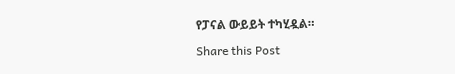የፓናል ውይይት ተካሂዷል።

Share this Post